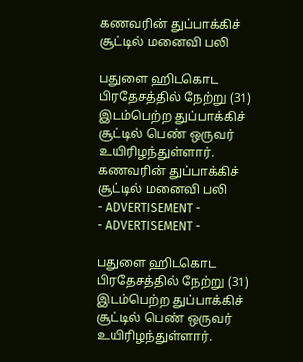கணவரின் துப்பாக்கிச் சூட்டில் மனைவி பலி

பதுளை ஹிடகொட பிரதேசத்தில் நேற்று (31) இடம்பெற்ற துப்பாக்கிச் சூட்டில் பெண் ஒருவர் உயிரிழந்துள்ளார்.
கணவரின் துப்பாக்கிச் சூட்டில் மனைவி பலி
- ADVERTISEMENT -
- ADVERTISEMENT -

பதுளை ஹிடகொட பிரதேசத்தில் நேற்று (31) இடம்பெற்ற துப்பாக்கிச் சூட்டில் பெண் ஒருவர் உயிரிழந்துள்ளார்.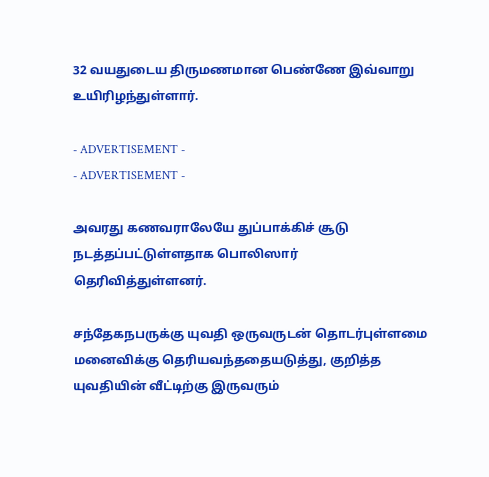32 வயதுடைய திருமணமான பெண்ணே இவ்வாறு உயிரிழந்துள்ளார்.

- ADVERTISEMENT -
- ADVERTISEMENT -

அவரது கணவராலேயே துப்பாக்கிச் சூடு நடத்தப்பட்டுள்ளதாக பொலிஸார் தெரிவித்துள்ளனர்.

சந்தேகநபருக்கு யுவதி ஒருவருடன் தொடர்புள்ளமை மனைவிக்கு தெரியவந்ததையடுத்து, குறித்த யுவதியின் வீட்டிற்கு இருவரும்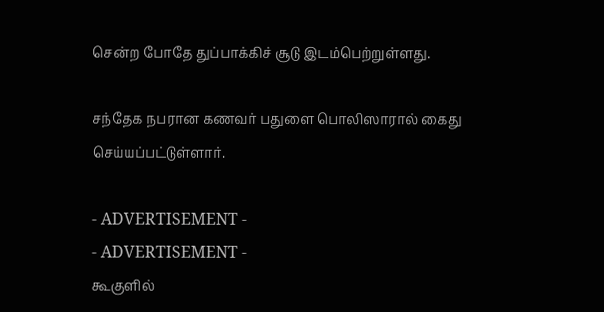சென்ற போதே துப்பாக்கிச் சூடு இடம்பெற்றுள்ளது.

சந்தேக நபரான கணவர் பதுளை பொலிஸாரால் கைது செய்யப்பட்டுள்ளார்.

- ADVERTISEMENT -
- ADVERTISEMENT -
கூகுளில்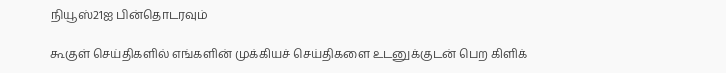நியூஸ்21ஐ பின்தொடரவும்

கூகுள் செய்திகளில் எங்களின் முக்கியச் செய்திகளை உடனுக்குடன் பெற கிளிக்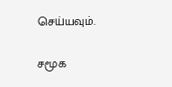செய்யவும்.

சமூக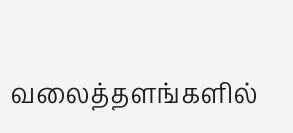வலைத்தளங்களில்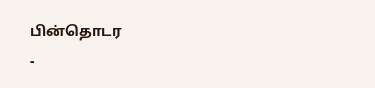பின்தொடர
-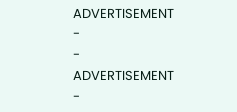ADVERTISEMENT -
- ADVERTISEMENT -